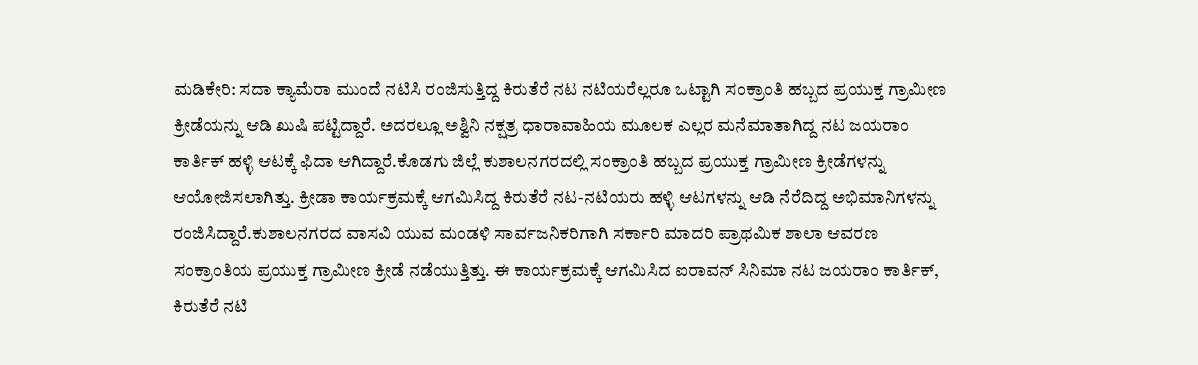ಮಡಿಕೇರಿ: ಸದಾ ಕ್ಯಾಮೆರಾ ಮುಂದೆ ನಟಿಸಿ ರಂಜಿಸುತ್ತಿದ್ದ ಕಿರುತೆರೆ ನಟ ನಟಿಯರೆಲ್ಲರೂ ಒಟ್ಟಾಗಿ ಸಂಕ್ರಾಂತಿ ಹಬ್ಬದ ಪ್ರಯುಕ್ತ ಗ್ರಾಮೀಣ ಕ್ರೀಡೆಯನ್ನು ಆಡಿ ಖುಷಿ ಪಟ್ಟಿದ್ದಾರೆ. ಅದರಲ್ಲೂ ಅಶ್ವಿನಿ ನಕ್ಷತ್ರ ಧಾರಾವಾಹಿಯ ಮೂಲಕ ಎಲ್ಲರ ಮನೆಮಾತಾಗಿದ್ದ ನಟ ಜಯರಾಂ ಕಾರ್ತಿಕ್ ಹಳ್ಳಿ ಆಟಕ್ಕೆ ಫಿದಾ ಆಗಿದ್ದಾರೆ.ಕೊಡಗು ಜಿಲ್ಲೆ ಕುಶಾಲನಗರದಲ್ಲಿ ಸಂಕ್ರಾಂತಿ ಹಬ್ಬದ ಪ್ರಯುಕ್ತ ಗ್ರಾಮೀಣ ಕ್ರೀಡೆಗಳನ್ನು ಆಯೋಜಿಸಲಾಗಿತ್ತು. ಕ್ರೀಡಾ ಕಾರ್ಯಕ್ರಮಕ್ಕೆ ಆಗಮಿಸಿದ್ದ ಕಿರುತೆರೆ ನಟ-ನಟಿಯರು ಹಳ್ಳಿ ಆಟಗಳನ್ನು ಆಡಿ ನೆರೆದಿದ್ದ ಅಭಿಮಾನಿಗಳನ್ನು ರಂಜಿಸಿದ್ದಾರೆ.ಕುಶಾಲನಗರದ ವಾಸವಿ ಯುವ ಮಂಡಳಿ ಸಾರ್ವಜನಿಕರಿಗಾಗಿ ಸರ್ಕಾರಿ ಮಾದರಿ ಪ್ರಾಥಮಿಕ ಶಾಲಾ ಆವರಣ ಸಂಕ್ರಾಂತಿಯ ಪ್ರಯುಕ್ತ ಗ್ರಾಮೀಣ ಕ್ರೀಡೆ ನಡೆಯುತ್ತಿತ್ತು. ಈ ಕಾರ್ಯಕ್ರಮಕ್ಕೆ ಆಗಮಿಸಿದ ಐರಾವನ್ ಸಿನಿಮಾ ನಟ ಜಯರಾಂ ಕಾರ್ತಿಕ್, ಕಿರುತೆರೆ ನಟಿ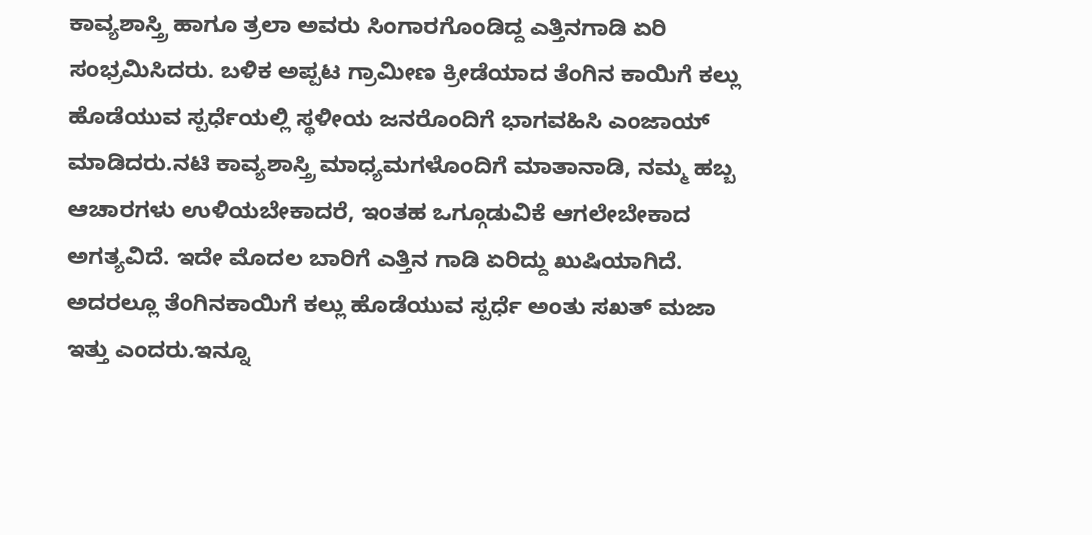ಕಾವ್ಯಶಾಸ್ತ್ರಿ ಹಾಗೂ ತ್ರಲಾ ಅವರು ಸಿಂಗಾರಗೊಂಡಿದ್ದ ಎತ್ತಿನಗಾಡಿ ಏರಿ ಸಂಭ್ರಮಿಸಿದರು. ಬಳಿಕ ಅಪ್ಪಟ ಗ್ರಾಮೀಣ ಕ್ರೀಡೆಯಾದ ತೆಂಗಿನ ಕಾಯಿಗೆ ಕಲ್ಲು ಹೊಡೆಯುವ ಸ್ಪರ್ಧೆಯಲ್ಲಿ ಸ್ಥಳೀಯ ಜನರೊಂದಿಗೆ ಭಾಗವಹಿಸಿ ಎಂಜಾಯ್ ಮಾಡಿದರು.ನಟಿ ಕಾವ್ಯಶಾಸ್ತ್ರಿ ಮಾಧ್ಯಮಗಳೊಂದಿಗೆ ಮಾತಾನಾಡಿ, ನಮ್ಮ ಹಬ್ಬ ಆಚಾರಗಳು ಉಳಿಯಬೇಕಾದರೆ, ಇಂತಹ ಒಗ್ಗೂಡುವಿಕೆ ಆಗಲೇಬೇಕಾದ ಅಗತ್ಯವಿದೆ. ಇದೇ ಮೊದಲ ಬಾರಿಗೆ ಎತ್ತಿನ ಗಾಡಿ ಏರಿದ್ದು ಖುಷಿಯಾಗಿದೆ. ಅದರಲ್ಲೂ ತೆಂಗಿನಕಾಯಿಗೆ ಕಲ್ಲು ಹೊಡೆಯುವ ಸ್ಪರ್ಧೆ ಅಂತು ಸಖತ್ ಮಜಾ ಇತ್ತು ಎಂದರು.ಇನ್ನೂ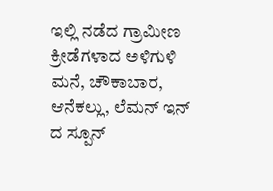ಇಲ್ಲಿ ನಡೆದ ಗ್ರಾಮೀಣ ಕ್ರೀಡೆಗಳಾದ ಅಳಿಗುಳಿ ಮನೆ, ಚೌಕಾಬಾರ, ಆನೆಕಲ್ಲು, ಲೆಮನ್ ಇನ್ ದ ಸ್ಪೂನ್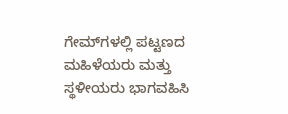ಗೇಮ್‍ಗಳಲ್ಲಿ ಪಟ್ಟಣದ ಮಹಿಳೆಯರು ಮತ್ತು ಸ್ಥಳೀಯರು ಭಾಗವಹಿಸಿ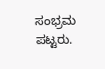ಸಂಭ್ರಮ ಪಟ್ಟರು.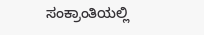ಸಂಕ್ರಾಂತಿಯಲ್ಲಿ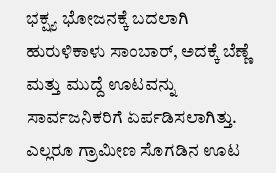ಭಕ್ಷ್ಯ ಭೋಜನಕ್ಕೆ ಬದಲಾಗಿ ಹುರುಳಿಕಾಳು ಸಾಂಬಾರ್, ಅದಕ್ಕೆ ಬೆಣ್ಣೆ ಮತ್ತು ಮುದ್ದೆ ಊಟವನ್ನು ಸಾರ್ವಜನಿಕರಿಗೆ ಏರ್ಪಡಿಸಲಾಗಿತ್ತು. ಎಲ್ಲರೂ ಗ್ರಾಮೀಣ ಸೊಗಡಿನ ಊಟ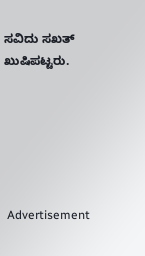ಸವಿದು ಸಖತ್ ಖುಷಿಪಟ್ಟರು.






 Advertisement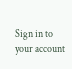Sign in to your account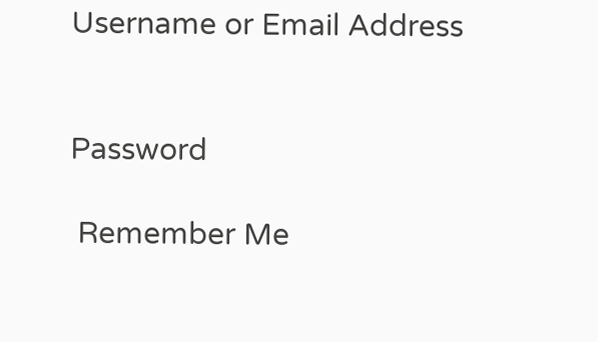Username or Email Address


Password

 Remember Me